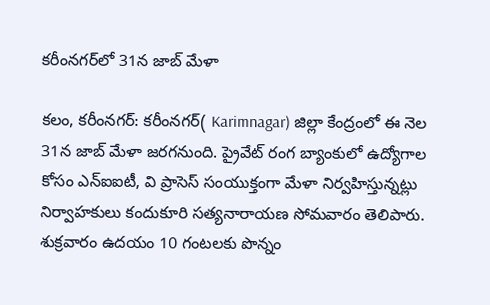కరీంనగర్‌లో 31న జాబ్ మేళా

కలం, కరీంనగర్: కరీంనగర్( Karimnagar) జిల్లా కేంద్రంలో ఈ నెల 31న జాబ్ మేళా జరగనుంది. ప్రైవేట్ రంగ బ్యాంకులో ఉద్యోగాల కోసం ఎన్ఐఐటీ, వి ప్రాసెస్ సంయుక్తంగా మేళా నిర్వహిస్తున్నట్లు నిర్వాహకులు కందుకూరి సత్యనారాయణ సోమవారం తెలిపారు. శుక్రవారం ఉదయం 10 గంటలకు పొన్నం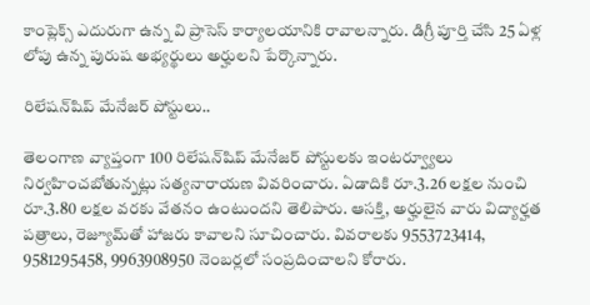కాంప్లెక్స్ ఎదురుగా ఉన్న వి ప్రాసెస్ కార్యాలయానికి రావాలన్నారు. డిగ్రీ పూర్తి చేసి 25 ఏళ్ల లోపు ఉన్న పురుష అభ్యర్థులు అర్హులని పేర్కొన్నారు.

రిలేషన్‌షిప్ మేనేజర్ పోస్టులు..

తెలంగాణ వ్యాప్తంగా 100 రిలేషన్‌షిప్ మేనేజర్ పోస్టులకు ఇంటర్వ్యూలు నిర్వహించబోతున్నట్లు సత్యనారాయణ వివరించారు. ఏడాదికి రూ.3.26 లక్షల నుంచి రూ.3.80 లక్షల వరకు వేతనం ఉంటుందని తెలిపారు. ఆసక్తి, అర్హులైన వారు విద్యార్హత పత్రాలు, రెజ్యూమ్‌తో హాజరు కావాలని సూచించారు. వివరాలకు 9553723414, 9581295458, 9963908950 నెంబర్లలో సంప్రదించాలని కోరారు.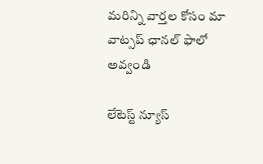మ‌రిన్ని వార్త‌ల కోసం మా వాట్స‌ప్ ఛాన‌ల్ ఫాలో అవ్వండి

లేటెస్ట్ న్యూస్‌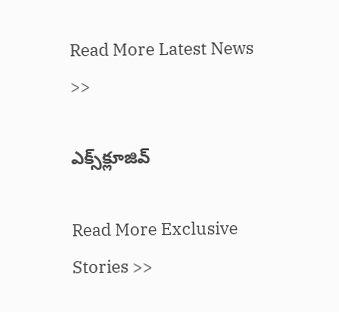Read More Latest News >>

ఎక్స్‌క్లూజివ్‌

Read More Exclusive Stories >>